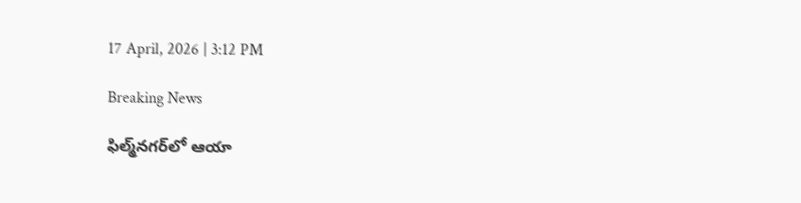17 April, 2026 | 3:12 PM

Breaking News

ఫిల్మ్‌నగర్‌లో ఆయా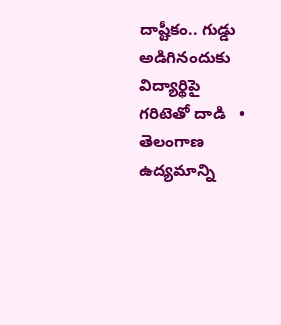దాష్టీకం.. గుడ్డు అడిగినందుకు విద్యార్థిపై గరిటెతో దాడి   •   తెలంగాణ ఉద్యమాన్ని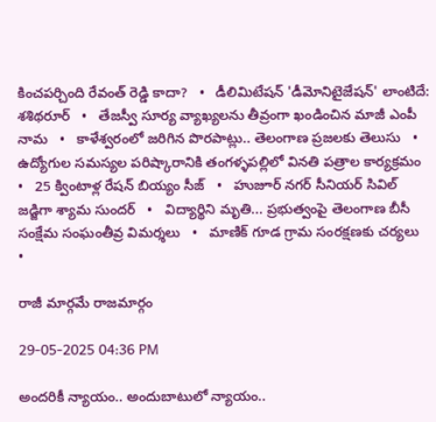కించపర్చింది రేవంత్ రెడ్డి కాదా?   •   డీలిమిటేషన్ 'డీమోనిటైజేషన్' లాంటిదే: శశిథరూర్   •   తేజస్వీ సూర్య వ్యాఖ్యలను తీవ్రంగా ఖండించిన మాజీ ఎంపీ నామ   •   కాళేశ్వరంలో జరిగిన పొరపాట్లు.. తెలంగాణ ప్రజలకు తెలుసు   •   ఉద్యోగుల సమస్యల పరిష్కారానికి తంగళ్ళపల్లిలో వినతి పత్రాల కార్యక్రమం   •   25 క్వింటాళ్ల రేషన్ బియ్యం సీజ్   •   హుజూర్ నగర్ సీనియర్ సివిల్ జడ్జిగా శ్యామ సుందర్   •   విద్యార్థిని మృతి... ప్రభుత్వంపై తెలంగాణ బీసీ సంక్షేమ సంఘంతీవ్ర విమర్శలు   •   మాణిక్ గూడ గ్రామ సంరక్షణకు చర్యలు   •

రాజీ మార్గమే రాజమార్గం

29-05-2025 04:36 PM

అందరికీ న్యాయం.. అందుబాటులో న్యాయం..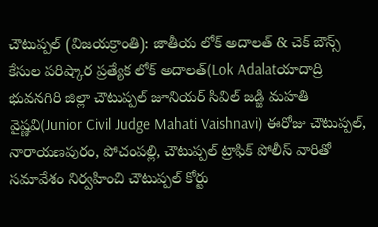చౌటుప్పల్ (విజయక్రాంతి): జాతీయ లోక్ అదాలత్ & చెక్ బౌన్స్ కేసుల పరిష్కార ప్రత్యేక లోక్ అదాలత్(Lok Adalatయాదాద్రి భువనగిరి జిల్లా చౌటుప్పల్ జూనియర్ సివిల్ జడ్జి మహతి వైష్ణవి(Junior Civil Judge Mahati Vaishnavi) ఈరోజు చౌటుప్పల్, నారాయణపురం, పోచంపల్లి, చౌటుప్పల్ ట్రాఫిక్ పోలీస్ వారితో సమావేశం నిర్వహించి చౌటుప్పల్ కోర్టు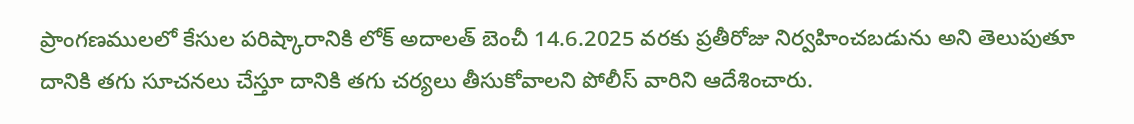ప్రాంగణములలో కేసుల పరిష్కారానికి లోక్ అదాలత్ బెంచీ 14.6.2025 వరకు ప్రతీరోజు నిర్వహించబడును అని తెలుపుతూ దానికి తగు సూచనలు చేస్తూ దానికి తగు చర్యలు తీసుకోవాలని పోలీస్ వారిని ఆదేశించారు.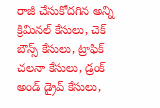రాజీ చేసుకోదగిన అన్ని క్రిమినల్ కేసులు, చెక్ బౌన్స్ కేసులు, ట్రాఫిక్ చలనా కేసులు, డ్రంక్ అండ్ డ్రైవ్ కేసులు,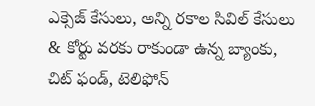ఎక్సెజ్ కేసులు, అన్ని రకాల సివిల్ కేసులు & కోర్టు వరకు రాకుండా ఉన్న బ్యాంకు, చిట్ ఫండ్, టెలిఫోన్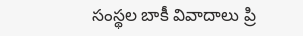సంస్థల బాకీ వివాదాలు ప్రి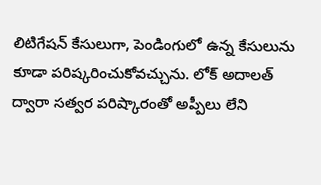లిటిగేషన్ కేసులుగా, పెండింగులో ఉన్న కేసులును కూడా పరిష్కరించుకోవచ్చును. లోక్ అదాలత్ ద్వారా సత్వర పరిష్కారంతో అప్పీలు లేని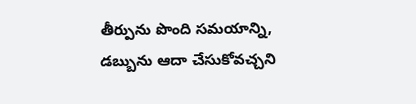తీర్పును పొంది సమయాన్ని, డబ్బును ఆదా చేసుకోవచ్చని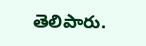తెలిపారు.